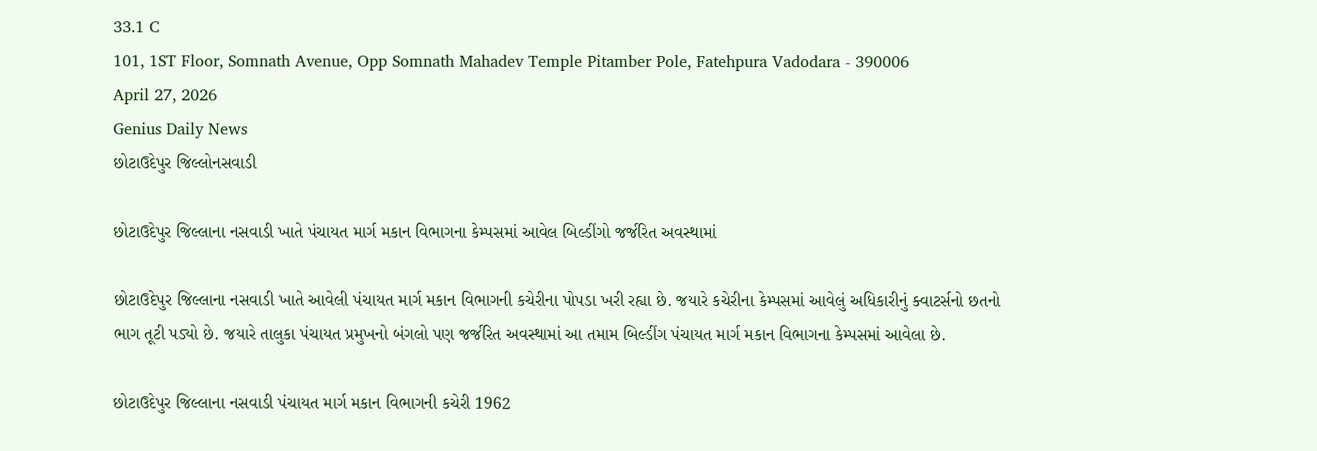33.1 C
101, 1ST Floor, Somnath Avenue, Opp Somnath Mahadev Temple Pitamber Pole, Fatehpura Vadodara - 390006
April 27, 2026
Genius Daily News
છોટાઉદેપુર જિલ્લોનસવાડી

છોટાઉદેપુર જિલ્લાના નસવાડી ખાતે પંચાયત માર્ગ મકાન વિભાગના કેમ્પસમાં આવેલ બિલ્ડીંગો જર્જરિત અવસ્થામાં

છોટાઉદેપુર જિલ્લાના નસવાડી ખાતે આવેલી પંચાયત માર્ગ મકાન વિભાગની કચેરીના પોપડા ખરી રહ્યા છે. જયારે કચેરીના કેમ્પસમાં આવેલું અધિકારીનું ક્વાટર્સનો છતનો ભાગ તૂટી પડ્યો છે. જયારે તાલુકા પંચાયત પ્રમુખનો બંગલો પણ જર્જરિત અવસ્થામાં આ તમામ બિલ્ડીંગ પંચાયત માર્ગ મકાન વિભાગના કેમ્પસમાં આવેલા છે.

છોટાઉદેપુર જિલ્લાના નસવાડી પંચાયત માર્ગ મકાન વિભાગની કચેરી 1962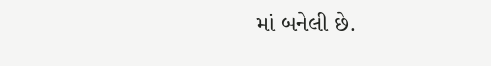માં બનેલી છે.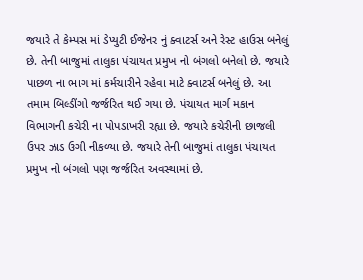જયારે તે કેમ્પસ માં ડેપ્યુટી ઈજેનર નું ક્વાટર્સ અને રેસ્ટ હાઉસ બનેલું છે. તેની બાજુમાં તાલુકા પંચાયત પ્રમુખ નો બંગલો બનેલો છે. જયારે પાછળ ના ભાગ માં કર્મચારીને રહેવા માટે ક્વાટર્સ બનેલું છે. આ તમામ બિલ્ડીંગો જર્જરિત થઈ ગયા છે. પંચાયત માર્ગ મકાન વિભાગની કચેરી ના પોપડાખરી રહ્યા છે. જયારે કચેરીની છાજલી ઉપર ઝાડ ઉગી નીકળ્યા છે. જયારે તેની બાજુમાં તાલુકા પંચાયત પ્રમુખ નો બંગલો પણ જર્જરિત અવસ્થામાં છે.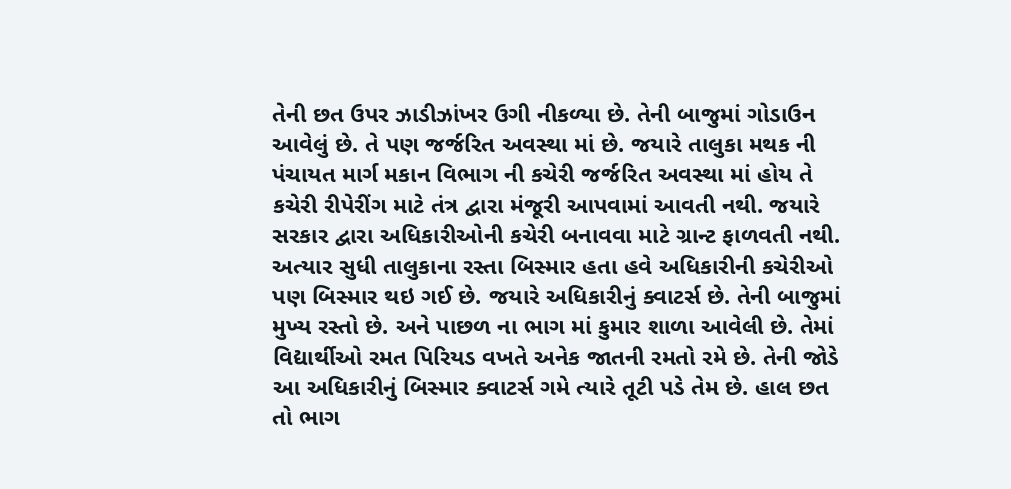તેની છત ઉપર ઝાડીઝાંખર ઉગી નીકળ્યા છે. તેની બાજુમાં ગોડાઉન આવેલું છે. તે પણ જર્જરિત અવસ્થા માં છે. જયારે તાલુકા મથક ની પંચાયત માર્ગ મકાન વિભાગ ની કચેરી જર્જરિત અવસ્થા માં હોય તે કચેરી રીપેરીંગ માટે તંત્ર દ્વારા મંજૂરી આપવામાં આવતી નથી. જયારે સરકાર દ્વારા અધિકારીઓની કચેરી બનાવવા માટે ગ્રાન્ટ ફાળવતી નથી. અત્યાર સુધી તાલુકાના રસ્તા બિસ્માર હતા હવે અધિકારીની કચેરીઓ પણ બિસ્માર થઇ ગઈ છે. જયારે અધિકારીનું ક્વાટર્સ છે. તેની બાજુમાં મુખ્ય રસ્તો છે. અને પાછળ ના ભાગ માં કુમાર શાળા આવેલી છે. તેમાં વિદ્યાર્થીઓ રમત પિરિયડ વખતે અનેક જાતની રમતો રમે છે. તેની જોડે આ અધિકારીનું બિસ્માર ક્વાટર્સ ગમે ત્યારે તૂટી પડે તેમ છે. હાલ છત તો ભાગ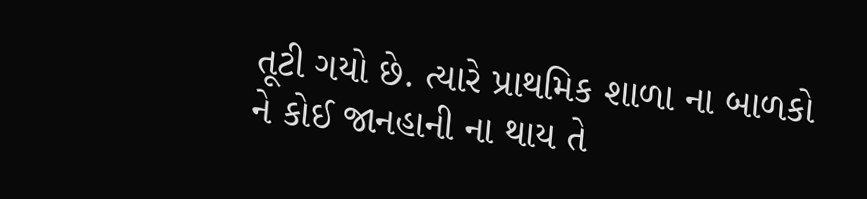તૂટી ગયો છે. ત્યારે પ્રાથમિક શાળા ના બાળકો ને કોઈ જાનહાની ના થાય તે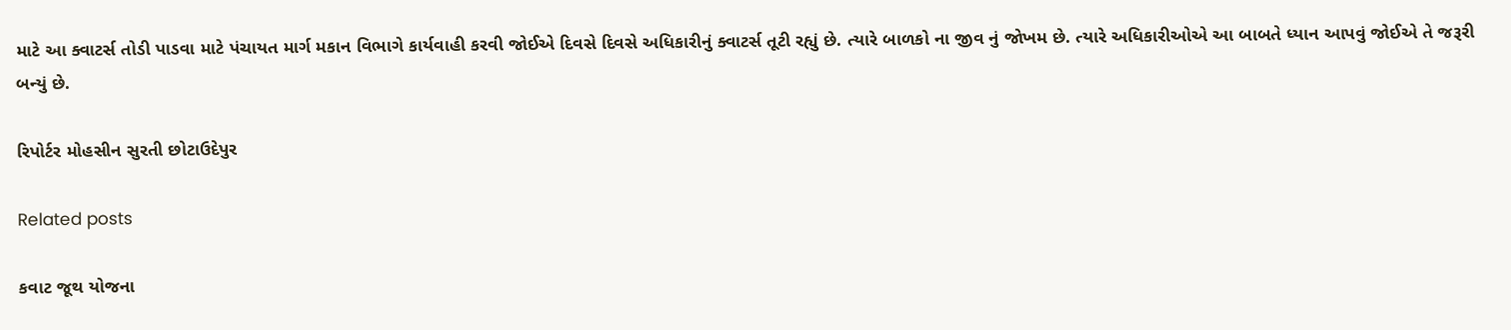માટે આ ક્વાટર્સ તોડી પાડવા માટે પંચાયત માર્ગ મકાન વિભાગે કાર્યવાહી કરવી જોઈએ દિવસે દિવસે અધિકારીનું ક્વાટર્સ તૂટી રહ્યું છે. ત્યારે બાળકો ના જીવ નું જોખમ છે. ત્યારે અધિકારીઓએ આ બાબતે ધ્યાન આપવું જોઈએ તે જરૂરી બન્યું છે.

રિપોર્ટર મોહસીન સુરતી છોટાઉદેપુર

Related posts

કવાટ જૂથ યોજના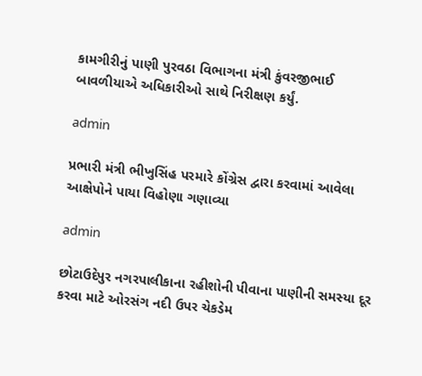કામગીરીનું પાણી પુરવઠા વિભાગના મંત્રી કુંવરજીભાઈ બાવળીયાએ અધિકારીઓ સાથે નિરીક્ષણ કર્યું.

admin

પ્રભારી મંત્રી ભીખુસિંહ પરમારે કોંગ્રેસ દ્વારા કરવામાં આવેલા આક્ષેપોને પાયા વિહોણા ગણાવ્યા

admin

છોટાઉદેપુર નગરપાલીકાના રહીશોની પીવાના પાણીની સમસ્યા દૂર કરવા માટે ઓરસંગ નદી ઉપર ચેકડેમ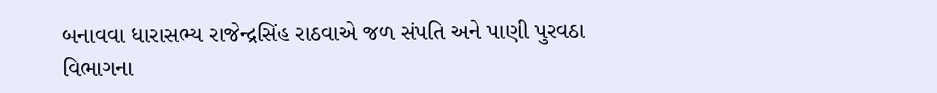બનાવવા ધારાસભ્ય રાજેન્દ્રસિંહ રાઠવાએ જળ સંપતિ અને પાણી પુરવઠા વિભાગના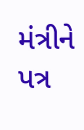મંત્રીને પત્ર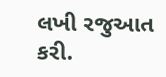લખી રજુઆત કરી.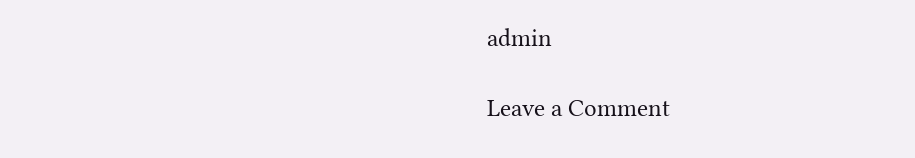admin

Leave a Comment